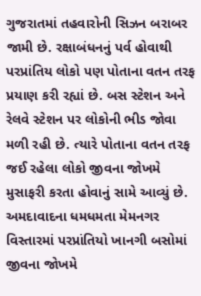ગુજરાતમાં તહવારોની સિઝન બરાબર જામી છે. રક્ષાબંધનનું પર્વ હોવાથી પરપ્રાંતિય લોકો પણ પોતાના વતન તરફ પ્રયાણ કરી રહ્યાં છે. બસ સ્ટેશન અને રેલવે સ્ટેશન પર લોકોની ભીડ જોવા મળી રહી છે. ત્યારે પોતાના વતન તરફ જઈ રહેલા લોકો જીવના જોખમે મુસાફરી કરતા હોવાનું સામે આવ્યું છે. અમદાવાદના ધમધમતા મેમનગર વિસ્તારમાં પરપ્રાંતિયો ખાનગી બસોમાં જીવના જોખમે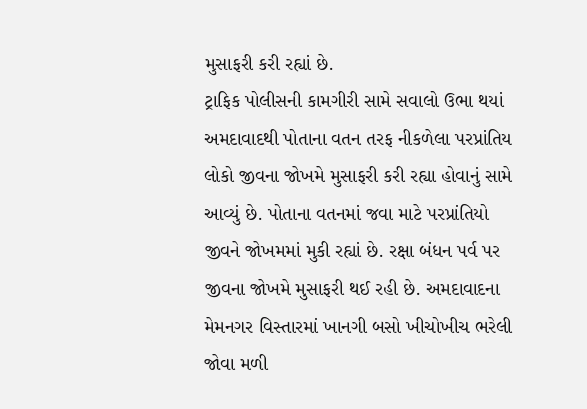મુસાફરી કરી રહ્યાં છે.
ટ્રાફિક પોલીસની કામગીરી સામે સવાલો ઉભા થયાં
અમદાવાદથી પોતાના વતન તરફ નીકળેલા પરપ્રાંતિય લોકો જીવના જોખમે મુસાફરી કરી રહ્યા હોવાનું સામે આવ્યું છે. પોતાના વતનમાં જવા માટે પરપ્રાંતિયો જીવને જોખમમાં મુકી રહ્યાં છે. રક્ષા બંધન પર્વ પર જીવના જોખમે મુસાફરી થઈ રહી છે. અમદાવાદના મેમનગર વિસ્તારમાં ખાનગી બસો ખીચોખીચ ભરેલી જોવા મળી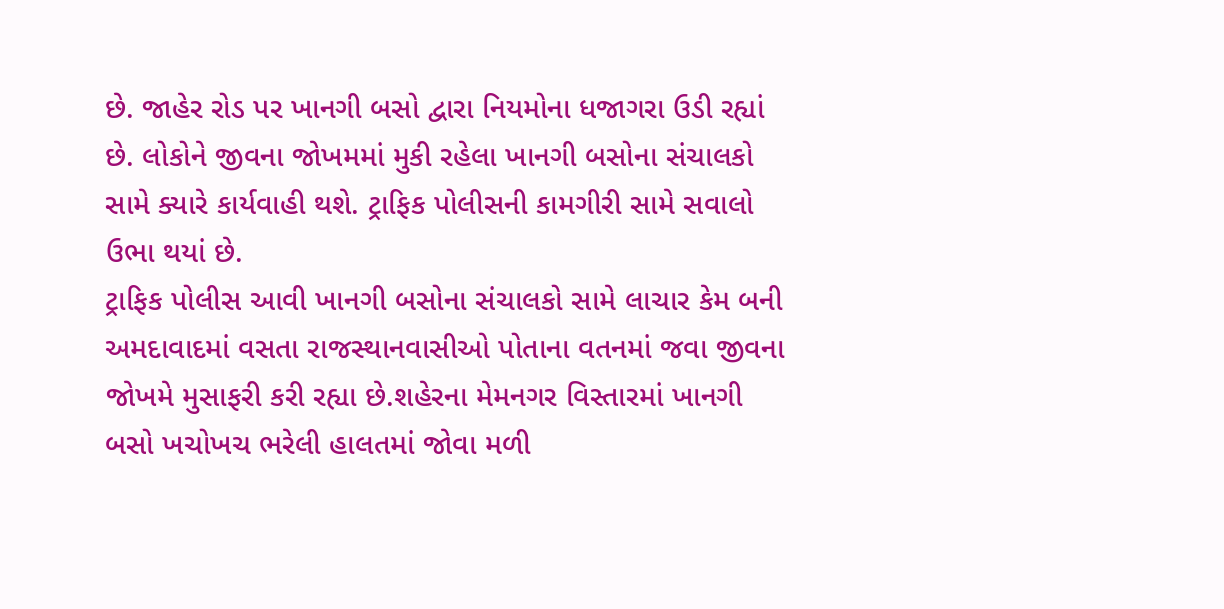છે. જાહેર રોડ પર ખાનગી બસો દ્વારા નિયમોના ધજાગરા ઉડી રહ્યાં છે. લોકોને જીવના જોખમમાં મુકી રહેલા ખાનગી બસોના સંચાલકો સામે ક્યારે કાર્યવાહી થશે. ટ્રાફિક પોલીસની કામગીરી સામે સવાલો ઉભા થયાં છે.
ટ્રાફિક પોલીસ આવી ખાનગી બસોના સંચાલકો સામે લાચાર કેમ બની
અમદાવાદમાં વસતા રાજસ્થાનવાસીઓ પોતાના વતનમાં જવા જીવના જોખમે મુસાફરી કરી રહ્યા છે.શહેરના મેમનગર વિસ્તારમાં ખાનગી બસો ખચોખચ ભરેલી હાલતમાં જોવા મળી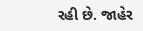રહી છે. જાહેર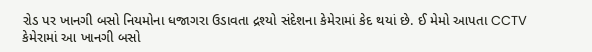રોડ પર ખાનગી બસો નિયમોના ધજાગરા ઉડાવતા દ્રશ્યો સંદેશના કેમેરામાં કેદ થયાં છે. ઈ મેમો આપતા CCTV કેમેરામાં આ ખાનગી બસો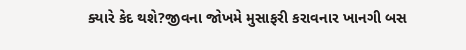ક્યારે કેદ થશે?જીવના જોખમે મુસાફરી કરાવનાર ખાનગી બસ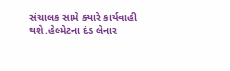સંચાલક સામે ક્યારે કાર્યવાહી થશે.હેલ્મેટના દંડ લેનાર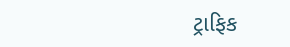ટ્રાફિક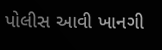પોલીસ આવી ખાનગી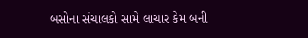બસોના સંચાલકો સામે લાચાર કેમ બની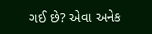ગઈ છે? એવા અનેક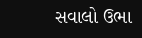સવાલો ઉભા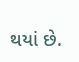થયાં છે.